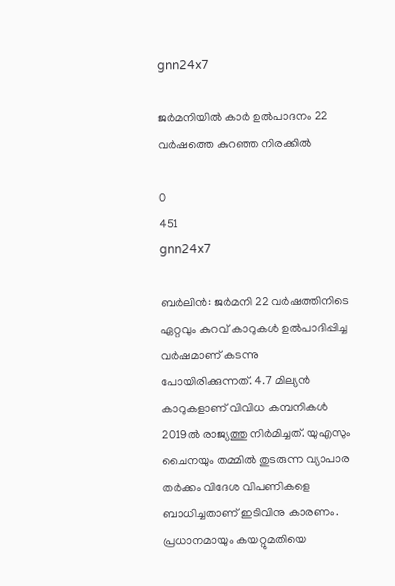gnn24x7

ജര്‍മനിയില്‍ കാര്‍ ഉൽപാദനം 22 വര്‍ഷത്തെ കുറഞ്ഞ നിരക്കില്‍

0
451
gnn24x7

ബര്‍ലിന്‍: ജര്‍മനി 22 വര്‍ഷത്തിനിടെ ഏറ്റവും കുറവ് കാറുകള്‍ ഉൽപാദിപ്പിച്ച വര്‍ഷമാണ് കടന്നു പോയിരിക്കുന്നത്. 4.7 മില്യന്‍ കാറുകളാണ് വിവിധ കമ്പനികള്‍ 2019ല്‍ രാജ്യത്തു നിര്‍മിച്ചത്. യുഎസും ചൈനയും തമ്മില്‍ തുടരുന്ന വ്യാപാര തര്‍ക്കം വിദേശ വിപണികളെ ബാധിച്ചതാണ് ഇടിവിനു കാരണം. പ്രധാനമായും കയറ്റുമതിയെ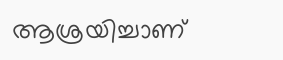ആശ്രയിച്ചാണ്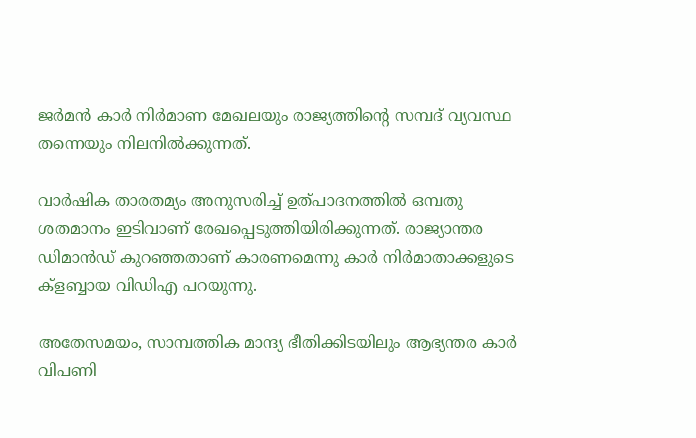ജര്‍മന്‍ കാര്‍ നിര്‍മാണ മേഖലയും രാജ്യത്തിന്റെ സമ്പദ് വ്യവസ്ഥ തന്നെയും നിലനില്‍ക്കുന്നത്.

വാര്‍ഷിക താരതമ്യം അനുസരിച്ച് ഉത്പാദനത്തില്‍ ഒമ്പതു ശതമാനം ഇടിവാണ് രേഖപ്പെടുത്തിയിരിക്കുന്നത്. രാജ്യാന്തര ഡിമാന്‍ഡ് കുറഞ്ഞതാണ് കാരണമെന്നു കാര്‍ നിര്‍മാതാക്കളുടെ ക്ളബ്ബായ വിഡിഎ പറയുന്നു.

അതേസമയം, സാമ്പത്തിക മാന്ദ്യ ഭീതിക്കിടയിലും ആഭ്യന്തര കാര്‍ വിപണി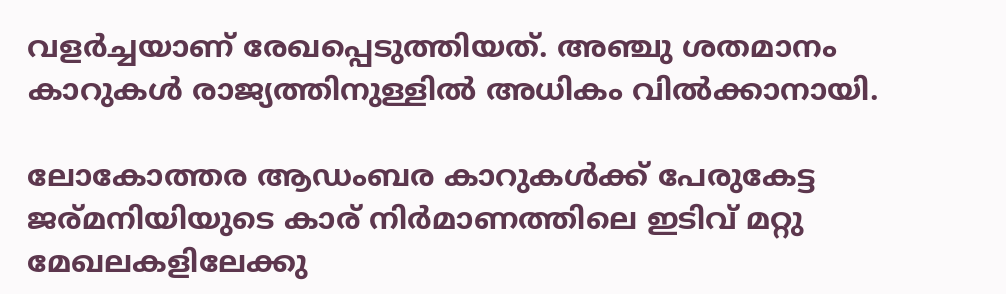വളര്‍ച്ചയാണ് രേഖപ്പെടുത്തിയത്. അഞ്ചു ശതമാനം കാറുകള്‍ രാജ്യത്തിനുള്ളില്‍ അധികം വില്‍ക്കാനായി.

ലോകോത്തര ആഡംബര കാറുകൾക്ക് പേരുകേട്ട ജര്മനിയിയുടെ കാര് നിർമാണത്തിലെ ഇടിവ് മറ്റു മേഖലകളിലേക്കു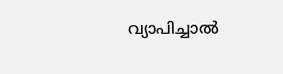വ്യാപിച്ചാൽ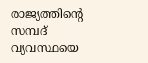രാജ്യത്തിന്റെ സമ്പദ് വ്യവസ്ഥയെ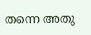തന്നെ അതു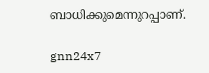ബാധിക്കുമെന്നുറപ്പാണ്.

gnn24x7